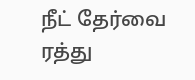நீட் தேர்வை ரத்து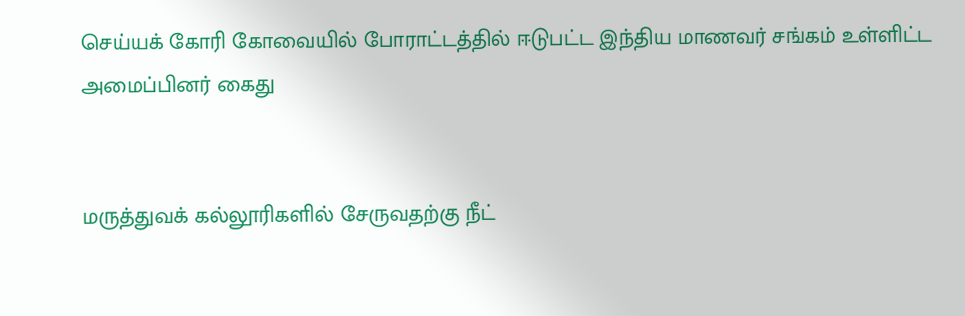செய்யக் கோரி கோவையில் போராட்டத்தில் ஈடுபட்ட இந்திய மாணவர் சங்கம் உள்ளிட்ட அமைப்பினர் கைது


மருத்துவக் கல்லூரிகளில் சேருவதற்கு நீட்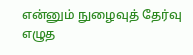என்னும் நுழைவுத் தேர்வு எழுத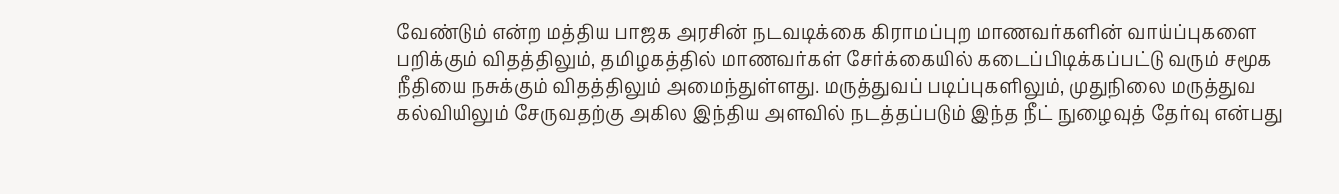வேண்டும் என்ற மத்திய பாஜக அரசின் நடவடிக்கை கிராமப்புற மாணவர்களின் வாய்ப்புகளை பறிக்கும் விதத்திலும், தமிழகத்தில் மாணவர்கள் சேர்க்கையில் கடைப்பிடிக்கப்பட்டு வரும் சமூக நீதியை நசுக்கும் விதத்திலும் அமைந்துள்ளது. மருத்துவப் படிப்புகளிலும், முதுநிலை மருத்துவ கல்வியிலும் சேருவதற்கு அகில இந்திய அளவில் நடத்தப்படும் இந்த நீட் நுழைவுத் தேர்வு என்பது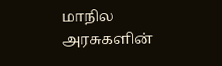மாநில அரசுகளின்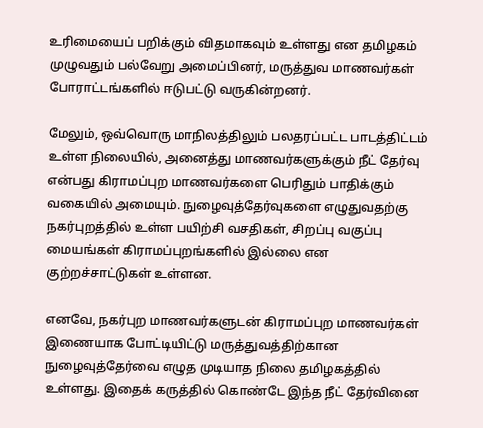உரிமையைப் பறிக்கும் விதமாகவும் உள்ளது என தமிழகம் முழுவதும் பல்வேறு அமைப்பினர், மருத்துவ மாணவர்கள் போராட்டங்களில் ஈடுபட்டு வருகின்றனர்.

மேலும், ஒவ்வொரு மாநிலத்திலும் பலதரப்பட்ட பாடத்திட்டம் உள்ள நிலையில், அனைத்து மாணவர்களுக்கும் நீட் தேர்வு என்பது கிராமப்புற மாணவர்களை பெரிதும் பாதிக்கும் வகையில் அமையும். நுழைவுத்தேர்வுகளை எழுதுவதற்கு நகர்புறத்தில் உள்ள பயிற்சி வசதிகள், சிறப்பு வகுப்பு மையங்கள் கிராமப்புறங்களில் இல்லை என குற்றச்சாட்டுகள் உள்ளன.

எனவே, நகர்புற மாணவர்களுடன் கிராமப்புற மாணவர்கள் இணையாக போட்டியிட்டு மருத்துவத்திற்கான நுழைவுத்தேர்வை எழுத முடியாத நிலை தமிழகத்தில் உள்ளது. இதைக் கருத்தில் கொண்டே இந்த நீட் தேர்வினை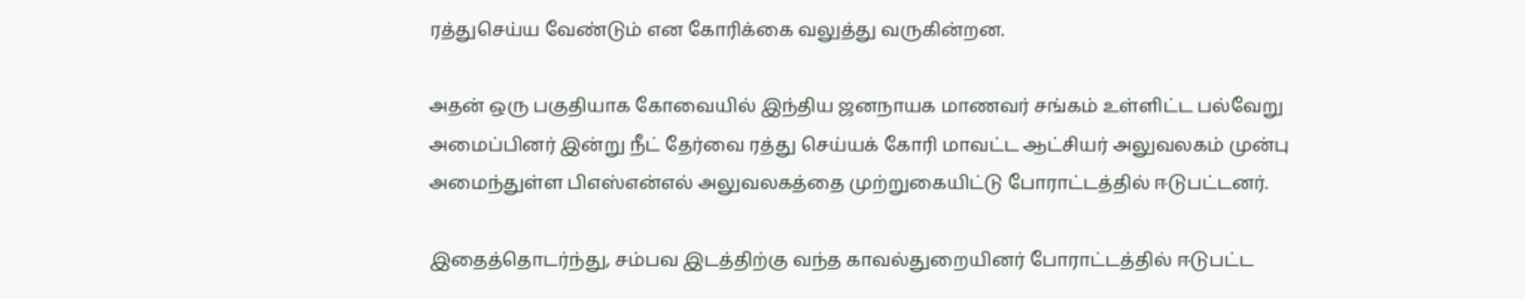ரத்துசெய்ய வேண்டும் என கோரிக்கை வலுத்து வருகின்றன.

அதன் ஒரு பகுதியாக கோவையில் இந்திய ஜனநாயக மாணவர் சங்கம் உள்ளிட்ட பல்வேறு அமைப்பினர் இன்று நீட் தேர்வை ரத்து செய்யக் கோரி மாவட்ட ஆட்சியர் அலுவலகம் முன்பு அமைந்துள்ள பிஎஸ்என்எல் அலுவலகத்தை முற்றுகையிட்டு போராட்டத்தில் ஈடுபட்டனர்.

இதைத்தொடர்ந்து, சம்பவ இடத்திற்கு வந்த காவல்துறையினர் போராட்டத்தில் ஈடுபட்ட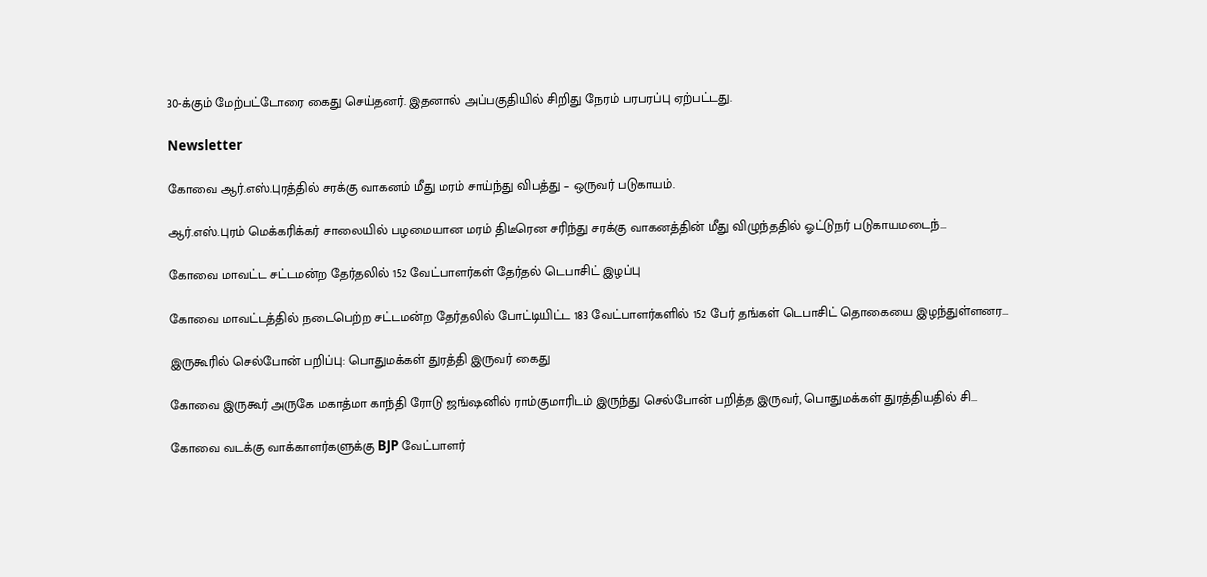30-க்கும் மேற்பட்டோரை கைது செய்தனர். இதனால் அப்பகுதியில் சிறிது நேரம் பரபரப்பு ஏற்பட்டது.

Newsletter

கோவை ஆர்.எஸ்.புரத்தில் சரக்கு வாகனம் மீது மரம் சாய்ந்து விபத்து – ஒருவர் படுகாயம்.

ஆர்.எஸ்.புரம் மெக்கரிக்கர் சாலையில் பழமையான மரம் திடீரென சரிந்து சரக்கு வாகனத்தின் மீது விழுந்ததில் ஓட்டுநர் படுகாயமடைந்...

கோவை மாவட்ட சட்டமன்ற தேர்தலில் 152 வேட்பாளர்கள் தேர்தல் டெபாசிட் இழப்பு

கோவை மாவட்டத்தில் நடைபெற்ற சட்டமன்ற தேர்தலில் போட்டியிட்ட 183 வேட்பாளர்களில் 152 பேர் தங்கள் டெபாசிட் தொகையை இழந்துள்ளனர...

இருகூரில் செல்போன் பறிப்பு: பொதுமக்கள் துரத்தி இருவர் கைது

கோவை இருகூர் அருகே மகாத்மா காந்தி ரோடு ஜங்ஷனில் ராம்குமாரிடம் இருந்து செல்போன் பறித்த இருவர், பொதுமக்கள் துரத்தியதில் சி...

கோவை வடக்கு வாக்காளர்களுக்கு BJP வேட்பாளர்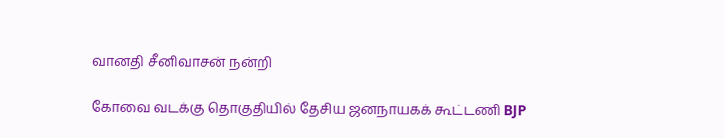வானதி சீனிவாசன் நன்றி

கோவை வடக்கு தொகுதியில் தேசிய ஜனநாயகக் கூட்டணி BJP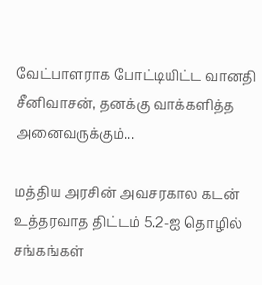வேட்பாளராக போட்டியிட்ட வானதி சீனிவாசன், தனக்கு வாக்களித்த அனைவருக்கும்...

மத்திய அரசின் அவசரகால கடன் உத்தரவாத திட்டம் 5.2-ஐ தொழில் சங்கங்கள்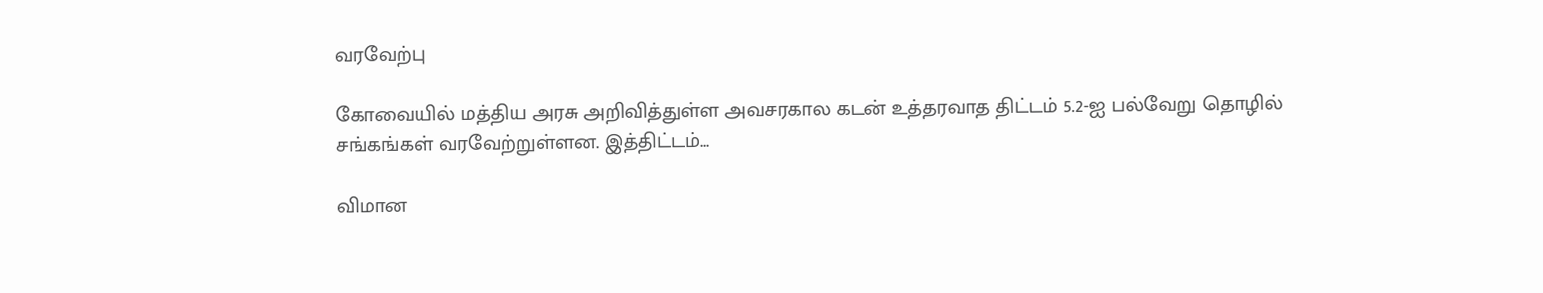வரவேற்பு

கோவையில் மத்திய அரசு அறிவித்துள்ள அவசரகால கடன் உத்தரவாத திட்டம் 5.2-ஐ பல்வேறு தொழில் சங்கங்கள் வரவேற்றுள்ளன. இத்திட்டம்...

விமான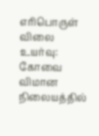எரிபொருள் விலை உயர்வு: கோவை விமான நிலையத்தில்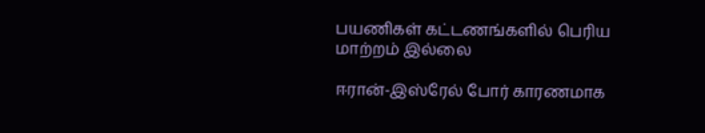பயணிகள் கட்டணங்களில் பெரிய மாற்றம் இல்லை

ஈரான்-இஸ்ரேல் போர் காரணமாக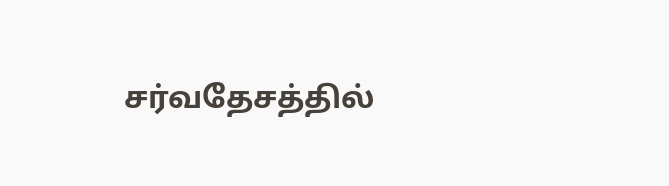சர்வதேசத்தில்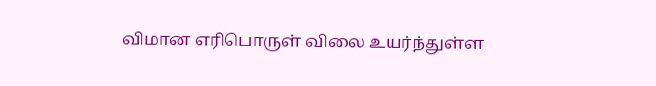விமான எரிபொருள் விலை உயர்ந்துள்ள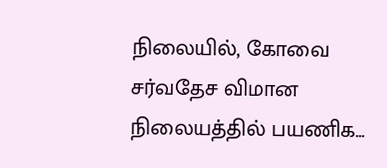நிலையில், கோவை சர்வதேச விமான நிலையத்தில் பயணிக...